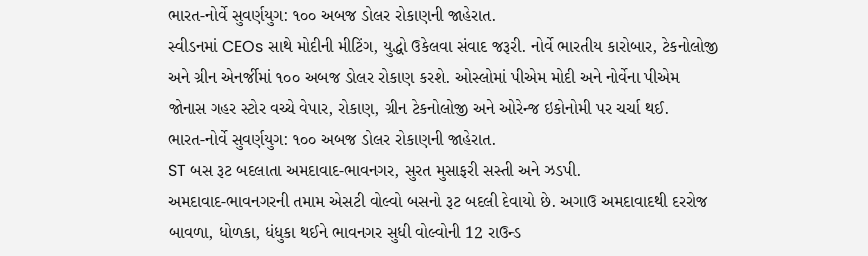ભારત-નોર્વે સુવર્ણયુગ: ૧૦૦ અબજ ડોલર રોકાણની જાહેરાત.
સ્વીડનમાં CEOs સાથે મોદીની મીટિંગ, યુદ્ધો ઉકેલવા સંવાદ જરૂરી. નોર્વે ભારતીય કારોબાર, ટેકનોલોજી અને ગ્રીન એનર્જીમાં ૧૦૦ અબજ ડોલર રોકાણ કરશે. ઓસ્લોમાં પીએમ મોદી અને નોર્વેના પીએમ જોનાસ ગહર સ્ટોર વચ્ચે વેપાર, રોકાણ, ગ્રીન ટેકનોલોજી અને ઓરેન્જ ઇકોનોમી પર ચર્ચા થઈ.
ભારત-નોર્વે સુવર્ણયુગ: ૧૦૦ અબજ ડોલર રોકાણની જાહેરાત.
ST બસ રૂટ બદલાતા અમદાવાદ-ભાવનગર, સુરત મુસાફરી સસ્તી અને ઝડપી.
અમદાવાદ-ભાવનગરની તમામ એસટી વોલ્વો બસનો રૂટ બદલી દેવાયો છે. અગાઉ અમદાવાદથી દરરોજ બાવળા, ધોળકા, ધંધુકા થઈને ભાવનગર સુધી વોલ્વોની 12 રાઉન્ડ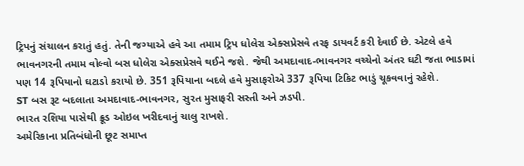ટ્રિપનું સંચાલન કરાતું હતું. તેની જગ્યાએ હવે આ તમામ ટ્રિપ ધોલેરા એક્સપ્રેસવે તરફ ડાયવર્ટ કરી દેવાઈ છે. એટલે હવે ભાવનગરની તમામ વોલ્વો બસ ધોલેરા એક્સપ્રેસવે થઈને જશે. જેથી અમદાવાદ-ભાવનગર વચ્ચેનો અંતર ઘટી જતા ભાડામાં પણ 14 રૂપિયાનો ઘટાડો કરાયો છે. 351 રૂપિયાના બદલે હવે મુસાફરોએ 337 રૂપિયા ટિકિટ ભાડું ચૂકવવાનું રહેશે.
ST બસ રૂટ બદલાતા અમદાવાદ-ભાવનગર, સુરત મુસાફરી સસ્તી અને ઝડપી.
ભારત રશિયા પાસેથી ક્રૂડ ઓઇલ ખરીદવાનું ચાલુ રાખશે.
અમેરિકાના પ્રતિબંધોની છૂટ સમાપ્ત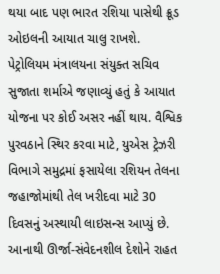થયા બાદ પણ ભારત રશિયા પાસેથી ક્રૂડ ઓઇલની આયાત ચાલુ રાખશે. પેટ્રોલિયમ મંત્રાલયના સંયુક્ત સચિવ સુજાતા શર્માએ જણાવ્યું હતું કે આયાત યોજના પર કોઈ અસર નહીં થાય. વૈશ્વિક પુરવઠાને સ્થિર કરવા માટે, યુએસ ટ્રેઝરી વિભાગે સમુદ્રમાં ફસાયેલા રશિયન તેલના જહાજોમાંથી તેલ ખરીદવા માટે 30 દિવસનું અસ્થાયી લાઇસન્સ આપ્યું છે. આનાથી ઊર્જા-સંવેદનશીલ દેશોને રાહત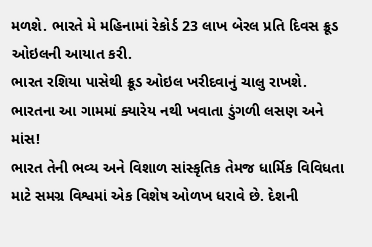મળશે. ભારતે મે મહિનામાં રેકોર્ડ 23 લાખ બેરલ પ્રતિ દિવસ ક્રૂડ ઓઇલની આયાત કરી.
ભારત રશિયા પાસેથી ક્રૂડ ઓઇલ ખરીદવાનું ચાલુ રાખશે.
ભારતના આ ગામમાં ક્યારેય નથી ખવાતા ડુંગળી લસણ અને માંસ!
ભારત તેની ભવ્ય અને વિશાળ સાંસ્કૃતિક તેમજ ધાર્મિક વિવિધતા માટે સમગ્ર વિશ્વમાં એક વિશેષ ઓળખ ધરાવે છે. દેશની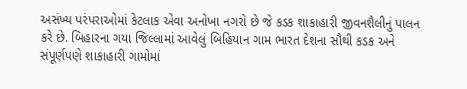અસંખ્ય પરંપરાઓમાં કેટલાક એવા અનોખા નગરો છે જે કડક શાકાહારી જીવનશૈલીનું પાલન કરે છે. બિહારના ગયા જિલ્લામાં આવેલું બિહિયાન ગામ ભારત દેશના સૌથી કડક અને સંપૂર્ણપણે શાકાહારી ગામોમાં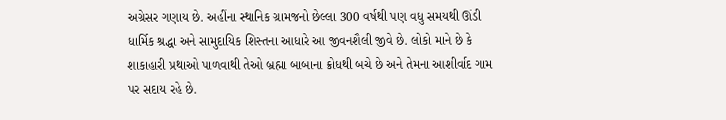અગ્રેસર ગણાય છે. અહીંના સ્થાનિક ગ્રામજનો છેલ્લા 300 વર્ષથી પણ વધુ સમયથી ઊંડી ધાર્મિક શ્રદ્ધા અને સામુદાયિક શિસ્તના આધારે આ જીવનશૈલી જીવે છે. લોકો માને છે કે શાકાહારી પ્રથાઓ પાળવાથી તેઓ બ્રહ્મા બાબાના ક્રોધથી બચે છે અને તેમના આશીર્વાદ ગામ પર સદાય રહે છે.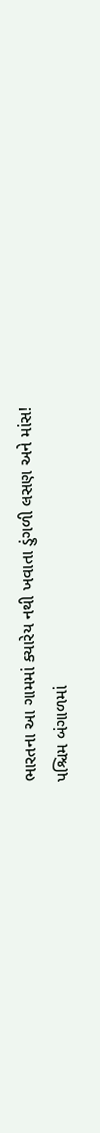ભારતના આ ગામમાં ક્યારેય નથી ખવાતા ડુંગળી લસણ અને માંસ!
પશ્ચિમ બંગાળમાં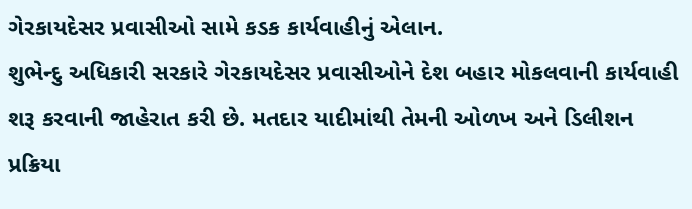ગેરકાયદેસર પ્રવાસીઓ સામે કડક કાર્યવાહીનું એલાન.
શુભેન્દુ અધિકારી સરકારે ગેરકાયદેસર પ્રવાસીઓને દેશ બહાર મોકલવાની કાર્યવાહી શરૂ કરવાની જાહેરાત કરી છે. મતદાર યાદીમાંથી તેમની ઓળખ અને ડિલીશન પ્રક્રિયા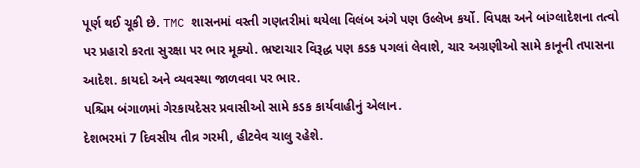પૂર્ણ થઈ ચૂકી છે. TMC શાસનમાં વસ્તી ગણતરીમાં થયેલા વિલંબ અંગે પણ ઉલ્લેખ કર્યો. વિપક્ષ અને બાંગ્લાદેશના તત્વો પર પ્રહારો કરતા સુરક્ષા પર ભાર મૂક્યો. ભ્રષ્ટાચાર વિરૂદ્ધ પણ કડક પગલાં લેવાશે, ચાર અગ્રણીઓ સામે કાનૂની તપાસના આદેશ. કાયદો અને વ્યવસ્થા જાળવવા પર ભાર.
પશ્ચિમ બંગાળમાં ગેરકાયદેસર પ્રવાસીઓ સામે કડક કાર્યવાહીનું એલાન.
દેશભરમાં 7 દિવસીય તીવ્ર ગરમી, હીટવેવ ચાલુ રહેશે.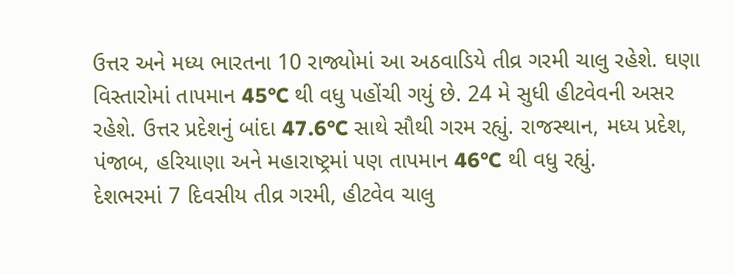ઉત્તર અને મધ્ય ભારતના 10 રાજ્યોમાં આ અઠવાડિયે તીવ્ર ગરમી ચાલુ રહેશે. ઘણા વિસ્તારોમાં તાપમાન 45°C થી વધુ પહોંચી ગયું છે. 24 મે સુધી હીટવેવની અસર રહેશે. ઉત્તર પ્રદેશનું બાંદા 47.6°C સાથે સૌથી ગરમ રહ્યું. રાજસ્થાન, મધ્ય પ્રદેશ, પંજાબ, હરિયાણા અને મહારાષ્ટ્રમાં પણ તાપમાન 46°C થી વધુ રહ્યું.
દેશભરમાં 7 દિવસીય તીવ્ર ગરમી, હીટવેવ ચાલુ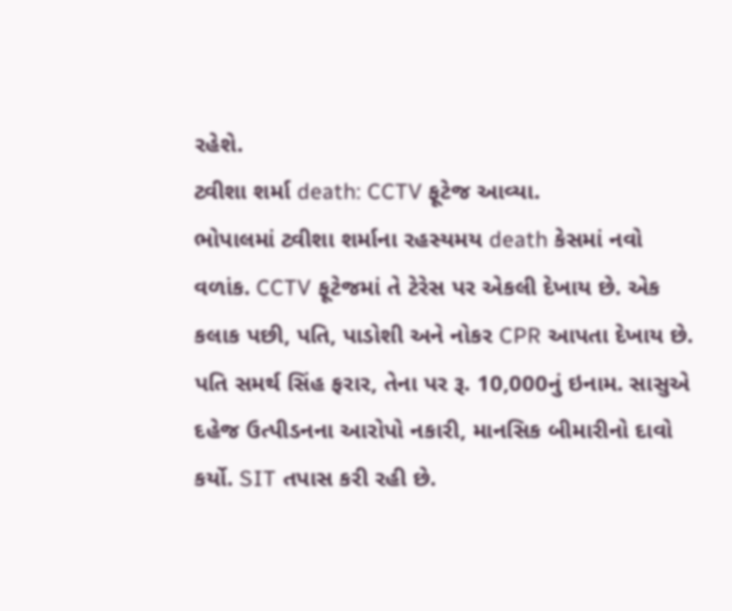રહેશે.
ટ્વીશા શર્મા death: CCTV ફૂટેજ આવ્યા.
ભોપાલમાં ટ્વીશા શર્માના રહસ્યમય death કેસમાં નવો વળાંક. CCTV ફૂટેજમાં તે ટેરેસ પર એકલી દેખાય છે. એક કલાક પછી, પતિ, પાડોશી અને નોકર CPR આપતા દેખાય છે. પતિ સમર્થ સિંહ ફરાર, તેના પર રૂ. 10,000નું ઇનામ. સાસુએ દહેજ ઉત્પીડનના આરોપો નકારી, માનસિક બીમારીનો દાવો કર્યો. SIT તપાસ કરી રહી છે.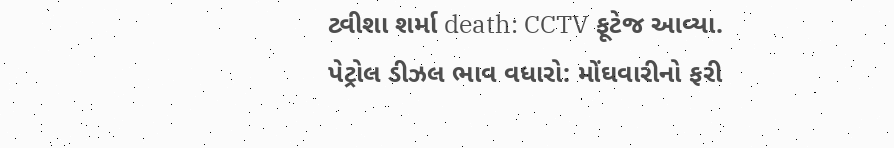ટ્વીશા શર્મા death: CCTV ફૂટેજ આવ્યા.
પેટ્રોલ ડીઝલ ભાવ વધારો: મોંઘવારીનો ફરી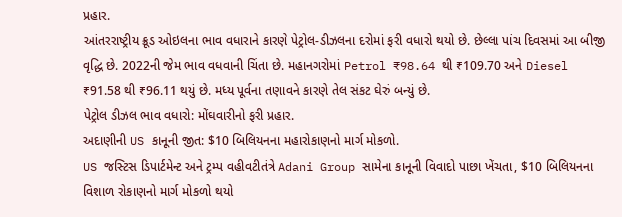પ્રહાર.
આંતરરાષ્ટ્રીય ક્રૂડ ઓઇલના ભાવ વધારાને કારણે પેટ્રોલ-ડીઝલના દરોમાં ફરી વધારો થયો છે. છેલ્લા પાંચ દિવસમાં આ બીજી વૃદ્ધિ છે. 2022ની જેમ ભાવ વધવાની ચિંતા છે. મહાનગરોમાં Petrol ₹98.64 થી ₹109.70 અને Diesel ₹91.58 થી ₹96.11 થયું છે. મધ્ય પૂર્વના તણાવને કારણે તેલ સંકટ ઘેરું બન્યું છે.
પેટ્રોલ ડીઝલ ભાવ વધારો: મોંઘવારીનો ફરી પ્રહાર.
અદાણીની US કાનૂની જીત: $10 બિલિયનના મહારોકાણનો માર્ગ મોકળો.
US જસ્ટિસ ડિપાર્ટમેન્ટ અને ટ્રમ્પ વહીવટીતંત્રે Adani Group સામેના કાનૂની વિવાદો પાછા ખેંચતા, $10 બિલિયનના વિશાળ રોકાણનો માર્ગ મોકળો થયો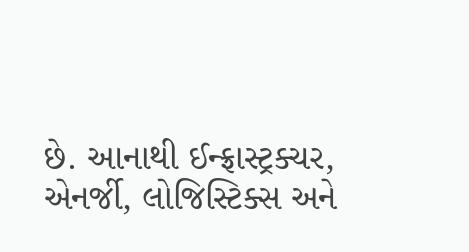છે. આનાથી ઈન્ફ્રાસ્ટ્રક્ચર, એનર્જી, લોજિસ્ટિક્સ અને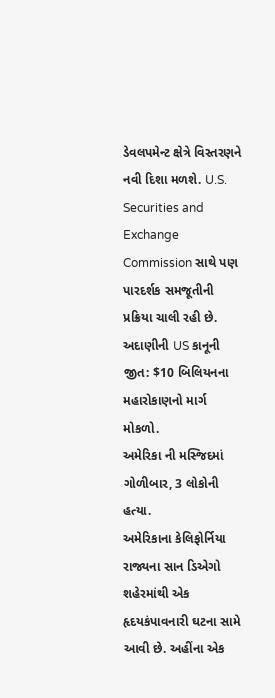ડેવલપમેન્ટ ક્ષેત્રે વિસ્તરણને નવી દિશા મળશે. U.S. Securities and Exchange Commission સાથે પણ પારદર્શક સમજૂતીની પ્રક્રિયા ચાલી રહી છે.
અદાણીની US કાનૂની જીત: $10 બિલિયનના મહારોકાણનો માર્ગ મોકળો.
અમેરિકા ની મસ્જિદમાં ગોળીબાર, 3 લોકોની હત્યા.
અમેરિકાના કેલિફોર્નિયા રાજ્યના સાન ડિએગો શહેરમાંથી એક હૃદયકંપાવનારી ઘટના સામે આવી છે. અહીંના એક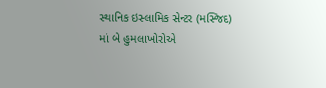સ્થાનિક ઇસ્લામિક સેન્ટર (મસ્જિદ) માં બે હુમલાખોરોએ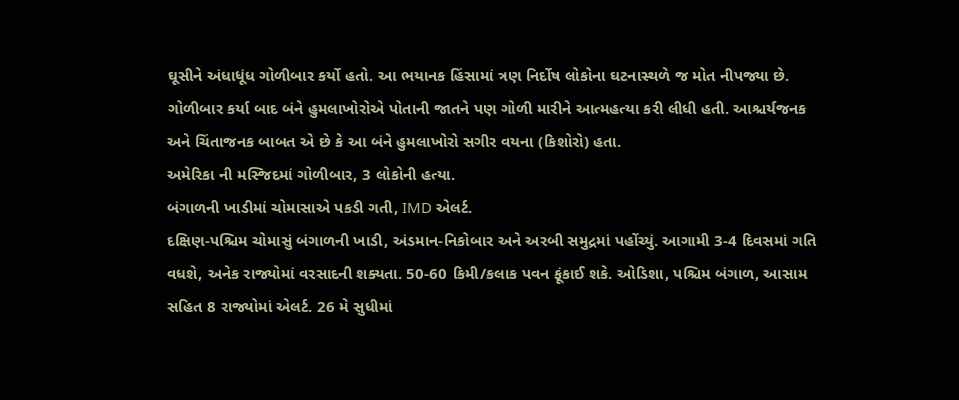ઘૂસીને અંધાધૂંધ ગોળીબાર કર્યો હતો. આ ભયાનક હિંસામાં ત્રણ નિર્દોષ લોકોના ઘટનાસ્થળે જ મોત નીપજ્યા છે. ગોળીબાર કર્યા બાદ બંને હુમલાખોરોએ પોતાની જાતને પણ ગોળી મારીને આત્મહત્યા કરી લીધી હતી. આશ્ચર્યજનક અને ચિંતાજનક બાબત એ છે કે આ બંને હુમલાખોરો સગીર વયના (કિશોરો) હતા.
અમેરિકા ની મસ્જિદમાં ગોળીબાર, 3 લોકોની હત્યા.
બંગાળની ખાડીમાં ચોમાસાએ પકડી ગતી, IMD એલર્ટ.
દક્ષિણ-પશ્ચિમ ચોમાસું બંગાળની ખાડી, અંડમાન-નિકોબાર અને અરબી સમુદ્રમાં પહોંચ્યું. આગામી 3-4 દિવસમાં ગતિ વધશે, અનેક રાજ્યોમાં વરસાદની શક્યતા. 50-60 કિમી/કલાક પવન ફૂંકાઈ શકે. ઓડિશા, પશ્ચિમ બંગાળ, આસામ સહિત 8 રાજ્યોમાં એલર્ટ. 26 મે સુધીમાં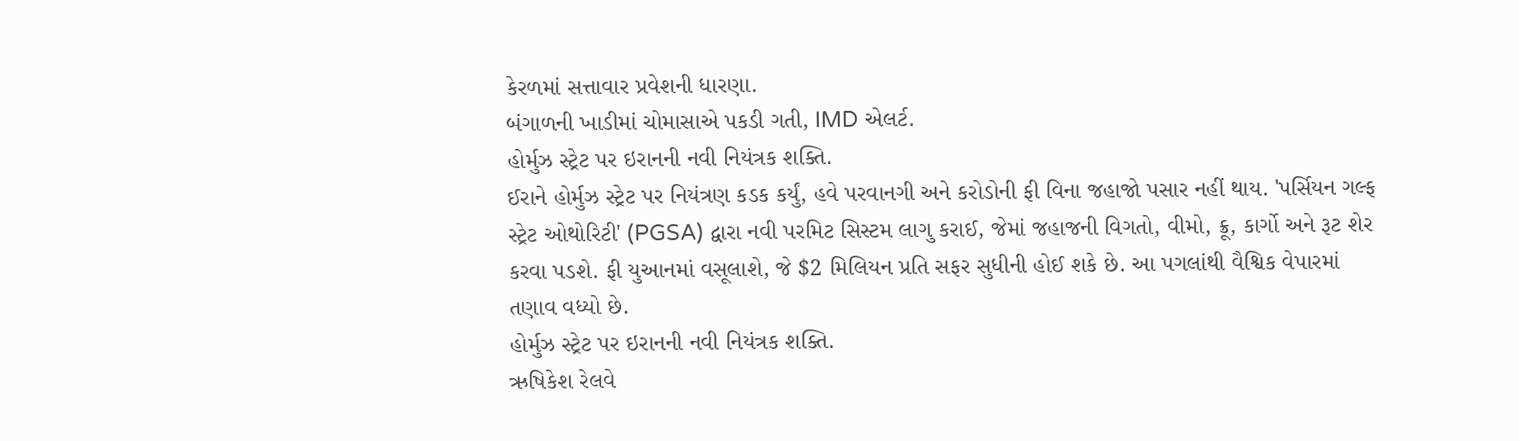કેરળમાં સત્તાવાર પ્રવેશની ધારણા.
બંગાળની ખાડીમાં ચોમાસાએ પકડી ગતી, IMD એલર્ટ.
હોર્મુઝ સ્ટ્રેટ પર ઇરાનની નવી નિયંત્રક શક્તિ.
ઈરાને હોર્મુઝ સ્ટ્રેટ પર નિયંત્રણ કડક કર્યું, હવે પરવાનગી અને કરોડોની ફી વિના જહાજો પસાર નહીં થાય. 'પર્સિયન ગલ્ફ સ્ટ્રેટ ઓથોરિટી' (PGSA) દ્વારા નવી પરમિટ સિસ્ટમ લાગુ કરાઈ, જેમાં જહાજની વિગતો, વીમો, ક્રૂ, કાર્ગો અને રૂટ શેર કરવા પડશે. ફી યુઆનમાં વસૂલાશે, જે $2 મિલિયન પ્રતિ સફર સુધીની હોઈ શકે છે. આ પગલાંથી વૈશ્વિક વેપારમાં તણાવ વધ્યો છે.
હોર્મુઝ સ્ટ્રેટ પર ઇરાનની નવી નિયંત્રક શક્તિ.
ઋષિકેશ રેલવે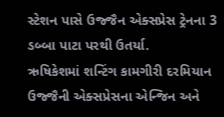સ્ટેશન પાસે ઉજ્જૈન એક્સપ્રેસ ટ્રેનના 3 ડબ્બા પાટા પરથી ઉતર્યા.
ઋષિકેશમાં શન્ટિંગ કામગીરી દરમિયાન ઉજ્જૈની એક્સપ્રેસના એન્જિન અને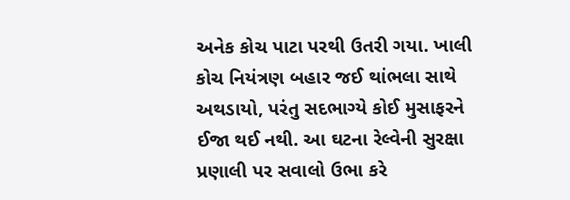અનેક કોચ પાટા પરથી ઉતરી ગયા. ખાલી કોચ નિયંત્રણ બહાર જઈ થાંભલા સાથે અથડાયો, પરંતુ સદભાગ્યે કોઈ મુસાફરને ઈજા થઈ નથી. આ ઘટના રેલ્વેની સુરક્ષા પ્રણાલી પર સવાલો ઉભા કરે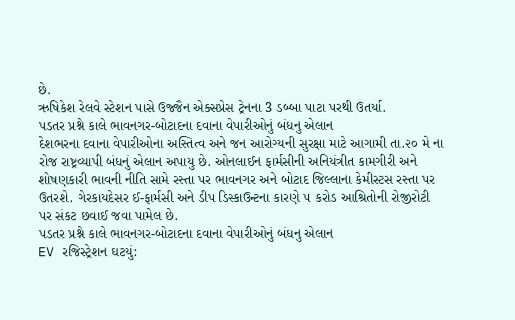છે.
ઋષિકેશ રેલવે સ્ટેશન પાસે ઉજ્જૈન એક્સપ્રેસ ટ્રેનના 3 ડબ્બા પાટા પરથી ઉતર્યા.
પડતર પ્રશ્ને કાલે ભાવનગર-બોટાદના દવાના વેપારીઓનું બંધનુ એલાન
દેશભરના દવાના વેપારીઓના અસ્તિત્વ અને જન આરોગ્યની સુરક્ષા માટે આગામી તા.૨૦ મે ના રોજ રાષ્ટ્રવ્યાપી બંધનું એલાન અપાયુ છે. ઓનલાઈન ફાર્મસીની અનિયંત્રીત કામગીરી અને શોષણકારી ભાવની નીતિ સામે રસ્તા પર ભાવનગર અને બોટાદ જિલ્લાના કેમીસ્ટસ રસ્તા પર ઉતરશે. ગેરકાયદેસર ઈ-ફાર્મસી અને ડીપ ડિસ્કાઉન્ટના કારણે ૫ કરોડ આશ્રિતોની રોજીરોટી પર સંકટ છવાઈ જવા પામેલ છે.
પડતર પ્રશ્ને કાલે ભાવનગર-બોટાદના દવાના વેપારીઓનું બંધનુ એલાન
EV રજિસ્ટ્રેશન ઘટયું: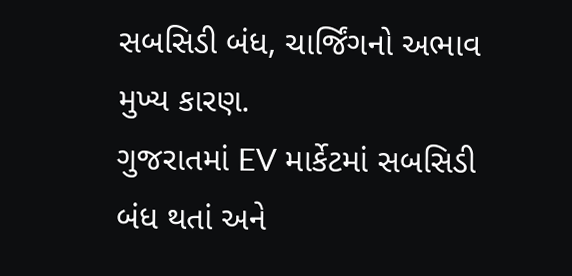સબસિડી બંધ, ચાર્જિંગનો અભાવ મુખ્ય કારણ.
ગુજરાતમાં EV માર્કેટમાં સબસિડી બંધ થતાં અને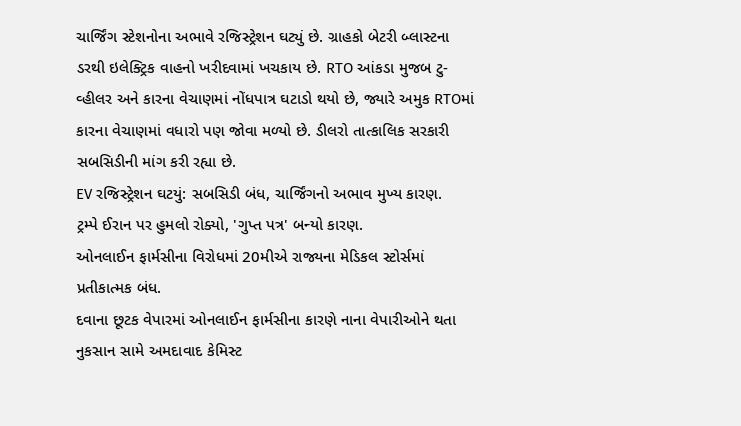ચાર્જિંગ સ્ટેશનોના અભાવે રજિસ્ટ્રેશન ઘટ્યું છે. ગ્રાહકો બેટરી બ્લાસ્ટના ડરથી ઇલેક્ટ્રિક વાહનો ખરીદવામાં ખચકાય છે. RTO આંકડા મુજબ ટુ-વ્હીલર અને કારના વેચાણમાં નોંધપાત્ર ઘટાડો થયો છે, જ્યારે અમુક RTOમાં કારના વેચાણમાં વધારો પણ જોવા મળ્યો છે. ડીલરો તાત્કાલિક સરકારી સબસિડીની માંગ કરી રહ્યા છે.
EV રજિસ્ટ્રેશન ઘટયું: સબસિડી બંધ, ચાર્જિંગનો અભાવ મુખ્ય કારણ.
ટ્રમ્પે ઈરાન પર હુમલો રોક્યો, 'ગુપ્ત પત્ર' બન્યો કારણ.
ઓનલાઈન ફાર્મસીના વિરોધમાં 20મીએ રાજ્યના મેડિકલ સ્ટોર્સમાં પ્રતીકાત્મક બંધ.
દવાના છૂટક વેપારમાં ઓનલાઈન ફાર્મસીના કારણે નાના વેપારીઓને થતા નુકસાન સામે અમદાવાદ કેમિસ્ટ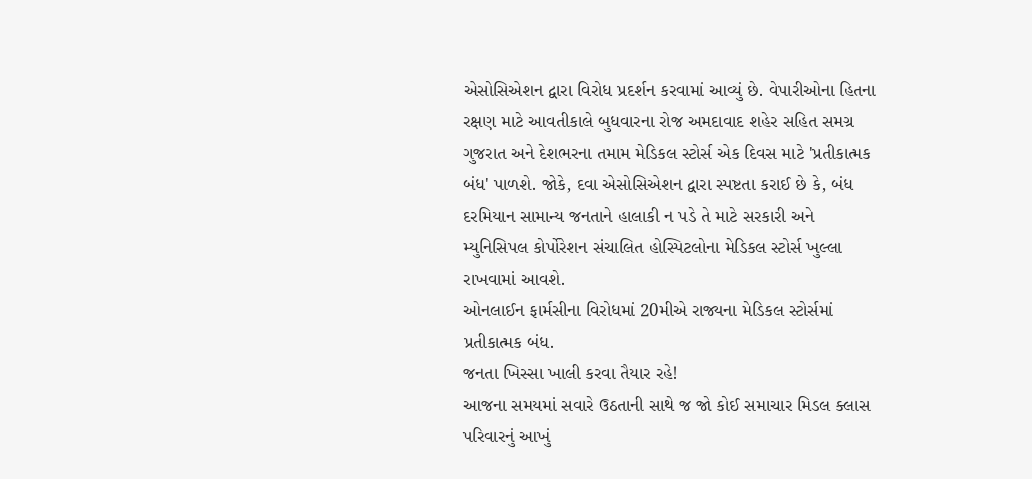એસોસિએશન દ્વારા વિરોધ પ્રદર્શન કરવામાં આવ્યું છે. વેપારીઓના હિતના રક્ષણ માટે આવતીકાલે બુધવારના રોજ અમદાવાદ શહેર સહિત સમગ્ર ગુજરાત અને દેશભરના તમામ મેડિકલ સ્ટોર્સ એક દિવસ માટે 'પ્રતીકાત્મક બંધ' પાળશે. જોકે, દવા એસોસિએશન દ્વારા સ્પષ્ટતા કરાઈ છે કે, બંધ દરમિયાન સામાન્ય જનતાને હાલાકી ન પડે તે માટે સરકારી અને મ્યુનિસિપલ કોર્પોરેશન સંચાલિત હોસ્પિટલોના મેડિકલ સ્ટોર્સ ખુલ્લા રાખવામાં આવશે.
ઓનલાઈન ફાર્મસીના વિરોધમાં 20મીએ રાજ્યના મેડિકલ સ્ટોર્સમાં પ્રતીકાત્મક બંધ.
જનતા ખિસ્સા ખાલી કરવા તૈયાર રહે!
આજના સમયમાં સવારે ઉઠતાની સાથે જ જો કોઈ સમાચાર મિડલ ક્લાસ પરિવારનું આખું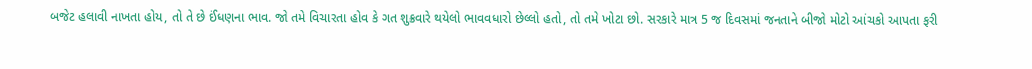બજેટ હલાવી નાખતા હોય, તો તે છે ઈંધણના ભાવ. જો તમે વિચારતા હોવ કે ગત શુક્રવારે થયેલો ભાવવધારો છેલ્લો હતો, તો તમે ખોટા છો. સરકારે માત્ર 5 જ દિવસમાં જનતાને બીજો મોટો આંચકો આપતા ફરી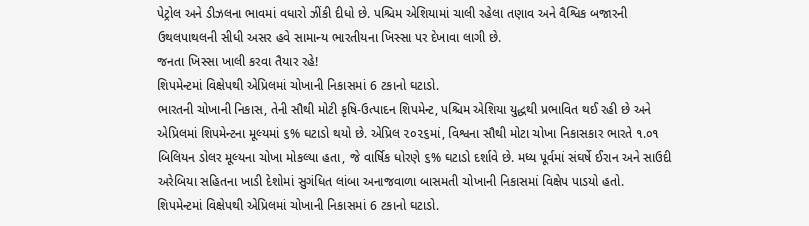પેટ્રોલ અને ડીઝલના ભાવમાં વધારો ઝીંકી દીધો છે. પશ્ચિમ એશિયામાં ચાલી રહેલા તણાવ અને વૈશ્વિક બજારની ઉથલપાથલની સીધી અસર હવે સામાન્ય ભારતીયના ખિસ્સા પર દેખાવા લાગી છે.
જનતા ખિસ્સા ખાલી કરવા તૈયાર રહે!
શિપમેન્ટમાં વિક્ષેપથી એપ્રિલમાં ચોખાની નિકાસમાં 6 ટકાનો ઘટાડો.
ભારતની ચોખાની નિકાસ, તેની સૌથી મોટી કૃષિ-ઉત્પાદન શિપમેન્ટ, પશ્ચિમ એશિયા યુદ્ધથી પ્રભાવિત થઈ રહી છે અને એપ્રિલમાં શિપમેન્ટના મૂલ્યમાં ૬% ઘટાડો થયો છે. એપ્રિલ ૨૦૨૬માં, વિશ્વના સૌથી મોટા ચોખા નિકાસકાર ભારતે ૧.૦૧ બિલિયન ડોલર મૂલ્યના ચોખા મોકલ્યા હતા, જે વાર્ષિક ધોરણે ૬% ઘટાડો દર્શાવે છે. મધ્ય પૂર્વમાં સંઘર્ષે ઈરાન અને સાઉદી અરેબિયા સહિતના ખાડી દેશોમાં સુગંધિત લાંબા અનાજવાળા બાસમતી ચોખાની નિકાસમાં વિક્ષેપ પાડયો હતો.
શિપમેન્ટમાં વિક્ષેપથી એપ્રિલમાં ચોખાની નિકાસમાં 6 ટકાનો ઘટાડો.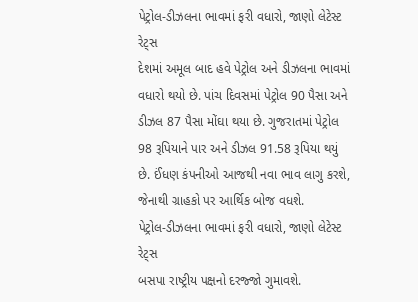પેટ્રોલ-ડીઝલના ભાવમાં ફરી વધારો, જાણો લેટેસ્ટ રેટ્સ
દેશમાં અમૂલ બાદ હવે પેટ્રોલ અને ડીઝલના ભાવમાં વધારો થયો છે. પાંચ દિવસમાં પેટ્રોલ 90 પૈસા અને ડીઝલ 87 પૈસા મોંઘા થયા છે. ગુજરાતમાં પેટ્રોલ 98 રૂપિયાને પાર અને ડીઝલ 91.58 રૂપિયા થયું છે. ઈંધણ કંપનીઓ આજથી નવા ભાવ લાગુ કરશે, જેનાથી ગ્રાહકો પર આર્થિક બોજ વધશે.
પેટ્રોલ-ડીઝલના ભાવમાં ફરી વધારો, જાણો લેટેસ્ટ રેટ્સ
બસપા રાષ્ટ્રીય પક્ષનો દરજ્જો ગુમાવશે.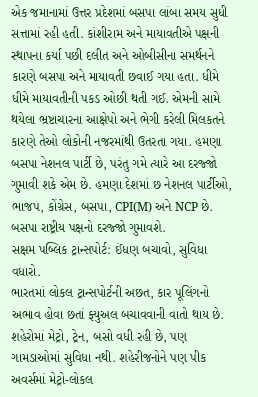એક જમાનામાં ઉત્તર પ્રદેશમાં બસપા લાંબા સમય સુધી સત્તામાં રહી હતી. કાંશીરામ અને માયાવતીએ પક્ષની સ્થાપના કર્યા પછી દલીત અને ઓબીસીના સમર્થનને કારણે બસપા અને માયાવતી છવાઈ ગયા હતા. ધીમે ધીમે માયાવતીની પકડ ઓછી થતી ગઈ. એમની સામે થયેલા ભ્રષ્ટાચારના આક્ષેપો અને ભેગી કરેલી મિલકતને કારણે તેઓ લોકોની નજરમાંથી ઉતરતા ગયા. હમણા બસપા નેશનલ પાર્ટી છે, પરંતુ ગમે ત્યારે આ દરજ્જો ગુમાવી શકે એમ છે. હમણા દેશમાં છ નેશનલ પાર્ટીઓ, ભાજપ, કોંગ્રેસ, બસપા, CPI(M) અને NCP છે.
બસપા રાષ્ટ્રીય પક્ષનો દરજ્જો ગુમાવશે.
સક્ષમ પબ્લિક ટ્રાન્સપોર્ટ: ઈંધણ બચાવો, સુવિધા વધારો.
ભારતમાં લોકલ ટ્રાન્સપોર્ટની અછત, કાર પૂલિંગનો અભાવ હોવા છતાં ફ્યુઅલ બચાવવાની વાતો થાય છે. શહેરોમાં મેટ્રો, ટ્રેન, બસો વધી રહી છે, પણ ગામડાઓમાં સુવિધા નથી. શહેરીજનોને પણ પીક અવર્સમાં મેટ્રો-લોકલ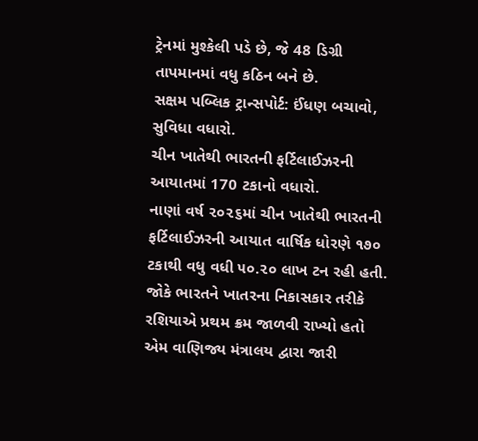ટ્રેનમાં મુશ્કેલી પડે છે, જે 48 ડિગ્રી તાપમાનમાં વધુ કઠિન બને છે.
સક્ષમ પબ્લિક ટ્રાન્સપોર્ટ: ઈંધણ બચાવો, સુવિધા વધારો.
ચીન ખાતેથી ભારતની ફર્ટિલાઈઝરની આયાતમાં 170 ટકાનો વધારો.
નાણાં વર્ષ ૨૦૨૬માં ચીન ખાતેથી ભારતની ફર્ટિલાઈઝરની આયાત વાર્ષિક ધોરણે ૧૭૦ ટકાથી વધુ વધી ૫૦.૨૦ લાખ ટન રહી હતી. જોકે ભારતને ખાતરના નિકાસકાર તરીકે રશિયાએ પ્રથમ ક્રમ જાળવી રાખ્યો હતો એમ વાણિજ્ય મંત્રાલય દ્વારા જારી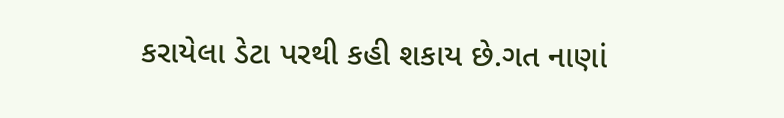કરાયેલા ડેટા પરથી કહી શકાય છે.ગત નાણાં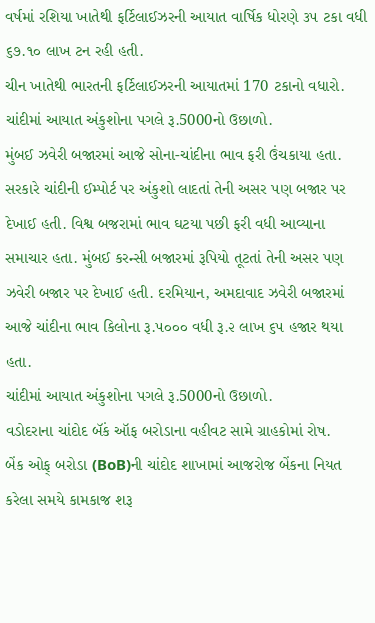વર્ષમાં રશિયા ખાતેથી ફર્ટિલાઈઝરની આયાત વાર્ષિક ધોરણે ૩૫ ટકા વધી ૬૭.૧૦ લાખ ટન રહી હતી.
ચીન ખાતેથી ભારતની ફર્ટિલાઈઝરની આયાતમાં 170 ટકાનો વધારો.
ચાંદીમાં આયાત અંકુશોના પગલે રૂ.5000નો ઉછાળો.
મુંબઈ ઝવેરી બજારમાં આજે સોના-ચાંદીના ભાવ ફરી ઉંચકાયા હતા. સરકારે ચાંદીની ઈમ્પોર્ટ પર અંકુશો લાદતાં તેની અસર પણ બજાર પર દેખાઈ હતી. વિશ્વ બજરામાં ભાવ ઘટયા પછી ફરી વધી આવ્યાના સમાચાર હતા. મુંબઈ કરન્સી બજારમાં રૂપિયો તૂટતાં તેની અસર પણ ઝવેરી બજાર પર દેખાઈ હતી. દરમિયાન, અમદાવાદ ઝવેરી બજારમાં આજે ચાંદીના ભાવ કિલોના રૂ.૫૦૦૦ વધી રૂ.૨ લાખ ૬૫ હજાર થયા હતા.
ચાંદીમાં આયાત અંકુશોના પગલે રૂ.5000નો ઉછાળો.
વડોદરાના ચાંદોદ બૅંક ઑફ બરોડાના વહીવટ સામે ગ્રાહકોમાં રોષ.
બેંક ઓફ્ બરોડા (BoB)ની ચાંદોદ શાખામાં આજરોજ બેંકના નિયત કરેલા સમયે કામકાજ શરૂ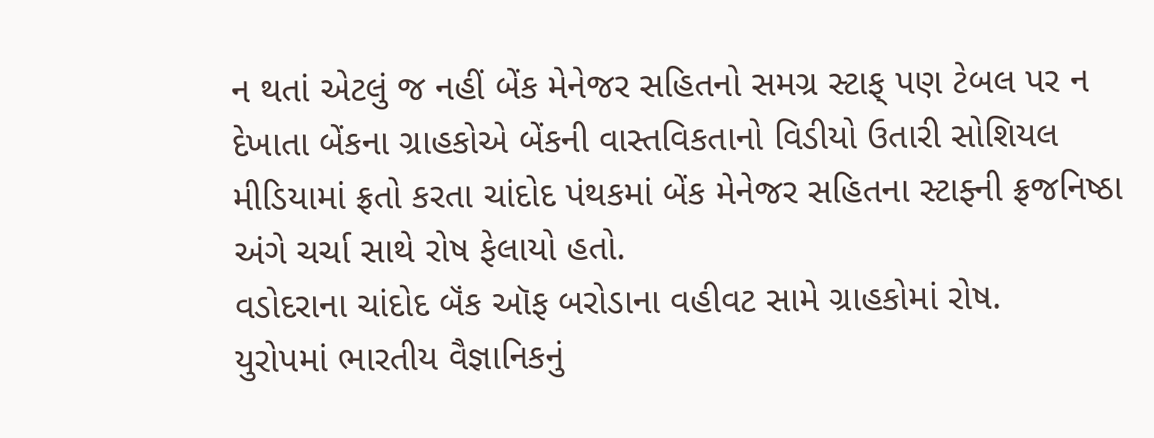ન થતાં એટલું જ નહીં બેંક મેનેજર સહિતનો સમગ્ર સ્ટાફ્ પણ ટેબલ પર ન દેખાતા બેંકના ગ્રાહકોએ બેંકની વાસ્તવિકતાનો વિડીયો ઉતારી સોશિયલ મીડિયામાં ફ્રતો કરતા ચાંદોદ પંથકમાં બેંક મેનેજર સહિતના સ્ટાફ્ની ફ્રજનિષ્ઠા અંગે ચર્ચા સાથે રોષ ફેલાયો હતો.
વડોદરાના ચાંદોદ બૅંક ઑફ બરોડાના વહીવટ સામે ગ્રાહકોમાં રોષ.
યુરોપમાં ભારતીય વૈજ્ઞાનિકનું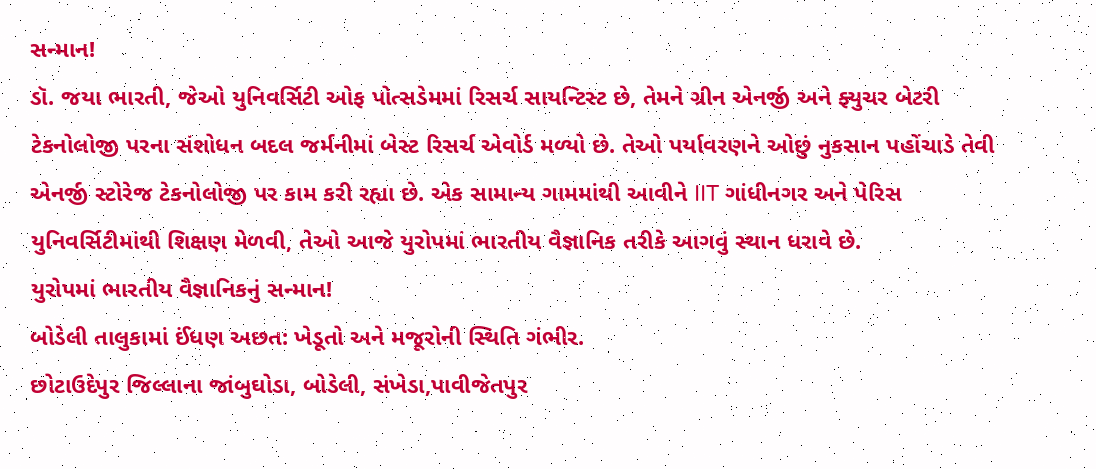સન્માન!
ડૉ. જયા ભારતી, જેઓ યુનિવર્સિટી ઓફ પોત્સડેમમાં રિસર્ચ સાયન્ટિસ્ટ છે, તેમને ગ્રીન એનર્જી અને ફ્યુચર બેટરી ટેકનોલોજી પરના સંશોધન બદલ જર્મનીમાં બેસ્ટ રિસર્ચ એવોર્ડ મળ્યો છે. તેઓ પર્યાવરણને ઓછું નુકસાન પહોંચાડે તેવી એનર્જી સ્ટોરેજ ટેકનોલોજી પર કામ કરી રહ્યા છે. એક સામાન્ય ગામમાંથી આવીને IIT ગાંધીનગર અને પેરિસ યુનિવર્સિટીમાંથી શિક્ષણ મેળવી, તેઓ આજે યુરોપમાં ભારતીય વૈજ્ઞાનિક તરીકે આગવું સ્થાન ધરાવે છે.
યુરોપમાં ભારતીય વૈજ્ઞાનિકનું સન્માન!
બોડેલી તાલુકામાં ઈંધણ અછત: ખેડૂતો અને મજૂરોની સ્થિતિ ગંભીર.
છોટાઉદેપુર જિલ્લાના જાંબુઘોડા, બોડેલી, સંખેડા,પાવીજેતપુર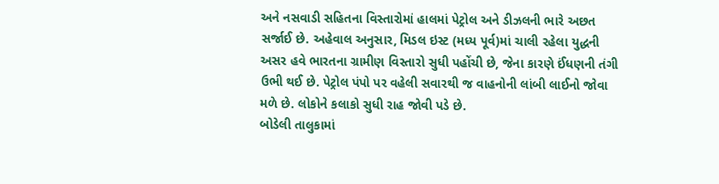અને નસવાડી સહિતના વિસ્તારોમાં હાલમાં પેટ્રોલ અને ડીઝલની ભારે અછત સર્જાઈ છે. અહેવાલ અનુસાર, મિડલ ઇસ્ટ (મધ્ય પૂર્વ)માં ચાલી રહેલા યુદ્ધની અસર હવે ભારતના ગ્રામીણ વિસ્તારો સુધી પહોંચી છે, જેના કારણે ઈંધણની તંગી ઉભી થઈ છે. પેટ્રોલ પંપો પર વહેલી સવારથી જ વાહનોની લાંબી લાઈનો જોવા મળે છે. લોકોને કલાકો સુધી રાહ જોવી પડે છે.
બોડેલી તાલુકામાં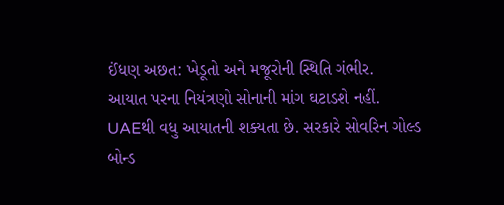ઈંધણ અછત: ખેડૂતો અને મજૂરોની સ્થિતિ ગંભીર.
આયાત પરના નિયંત્રણો સોનાની માંગ ઘટાડશે નહીં.
UAEથી વધુ આયાતની શક્યતા છે. સરકારે સોવરિન ગોલ્ડ બોન્ડ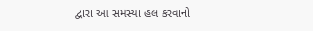દ્વારા આ સમસ્યા હલ કરવાનો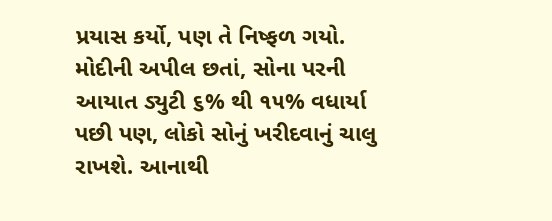પ્રયાસ કર્યો, પણ તે નિષ્ફળ ગયો. મોદીની અપીલ છતાં, સોના પરની આયાત ડ્યુટી ૬% થી ૧૫% વધાર્યા પછી પણ, લોકો સોનું ખરીદવાનું ચાલુ રાખશે. આનાથી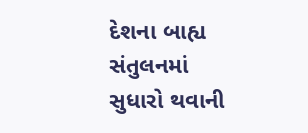દેશના બાહ્ય સંતુલનમાં સુધારો થવાની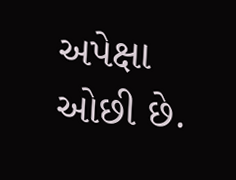અપેક્ષા ઓછી છે.